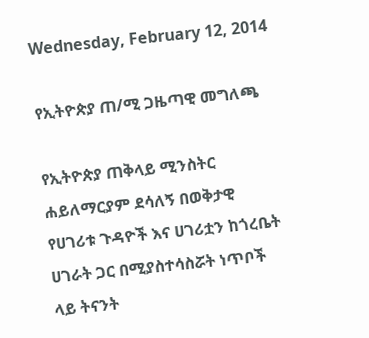Wednesday, February 12, 2014

የኢትዮጵያ ጠ/ሚ ጋዜጣዊ መግለጫ

የኢትዮጵያ ጠቅላይ ሚንስትር ሐይለማርያም ደሳለኝ በወቅታዊ የሀገሪቱ ጉዳዮች እና ሀገሪቷን ከጎረቤት ሀገራት ጋር በሚያስተሳስሯት ነጥቦች ላይ ትናንት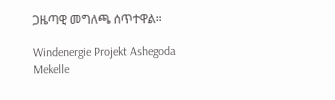ጋዜጣዊ መግለጫ ሰጥተዋል።

Windenergie Projekt Ashegoda Mekelle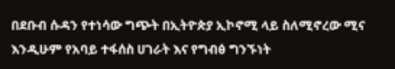በደቡብ ሱዳን የተነሳው ግጭት በኢትዮጵያ ኢኮኖሚ ላይ ስለሚኖረው ሚና እንዲሁም የአባይ ተፋሰስ ሀገራት እና የግብፅ ግንኙነት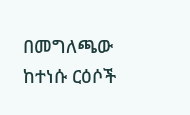በመግለጫው ከተነሱ ርዕሶች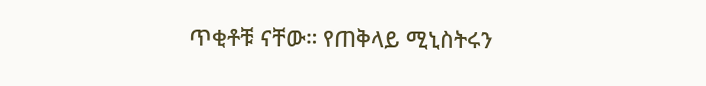ጥቂቶቹ ናቸው። የጠቅላይ ሚኒስትሩን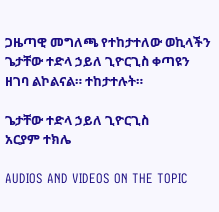ጋዜጣዊ መግለጫ የተከታተለው ወኪላችን ጌታቸው ተድላ ኃይለ ጊዮርጊስ ቀጣዩን ዘገባ ልኮልናል። ተከታተሉት።

ጌታቸው ተድላ ኃይለ ጊዮርጊስ
አርያም ተክሌ

AUDIOS AND VIDEOS ON THE TOPIC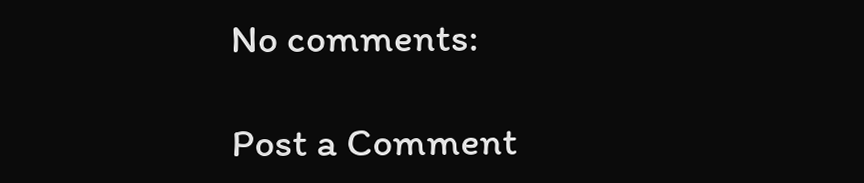No comments:

Post a Comment